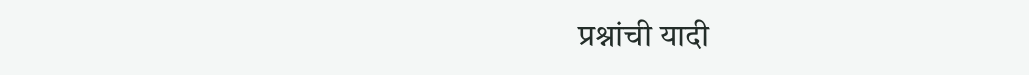प्रश्नांची यादी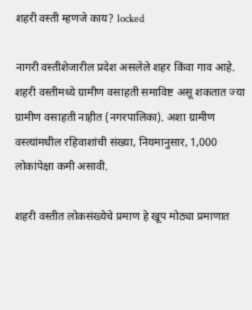शहरी वस्ती म्हणजे काय? locked

नागरी वस्तीशेजारील प्रदेश असलेले शहर किंवा गाव आहे. शहरी वस्तीमध्ये ग्रामीण वसाहती समाविष्ट असू शकतात ज्या ग्रामीण वसाहती नाहीत (नगरपालिका). अशा ग्रामीण वस्त्यांमधील रहिवाशांची संख्या, नियमानुसार, 1,000 लोकांपेक्षा कमी असावी.

शहरी वस्तीत लोकसंख्येचे प्रमाण हे खूप मोठ्या प्रमाणात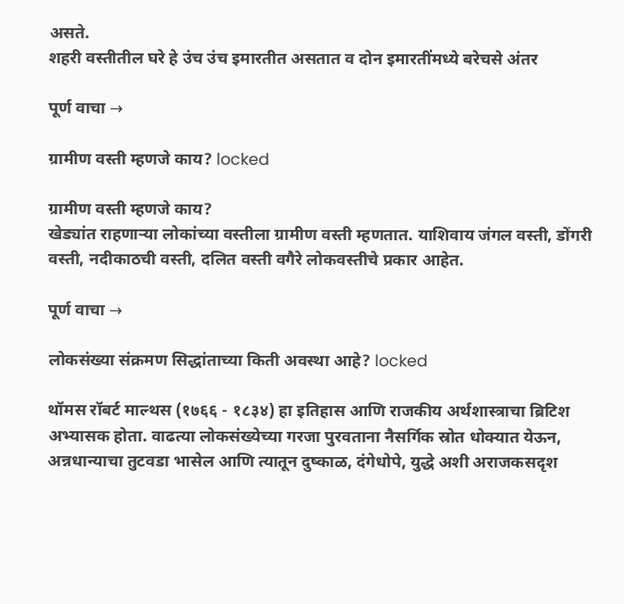असते.
शहरी वस्तीतील घरे हे उंच उंच इमारतीत असतात व दोन इमारतींमध्ये बरेचसे अंतर

पूर्ण वाचा →

ग्रामीण वस्ती म्हणजे काय? locked

ग्रामीण वस्ती म्हणजे काय?
खेड्यांत राहणाऱ्या लोकांच्या वस्तीला ग्रामीण वस्ती म्हणतात. याशिवाय जंगल वस्ती, डोंगरी वस्ती, नदीकाठची वस्ती, दलित वस्ती वगैरे लोकवस्तीचे प्रकार आहेत.

पूर्ण वाचा →

लोकसंख्या संक्रमण सिद्धांताच्या किती अवस्था आहे? locked

थॉमस रॉबर्ट माल्थस (१७६६ - १८३४) हा इतिहास आणि राजकीय अर्थशास्त्राचा ब्रिटिश अभ्यासक होता. वाढत्या लोकसंख्येच्या गरजा पुरवताना नैसर्गिक स्रोत धोक्यात येऊन, अन्नधान्याचा तुटवडा भासेल आणि त्यातून दुष्काळ, दंगेधोपे, युद्धे अशी अराजकसदृश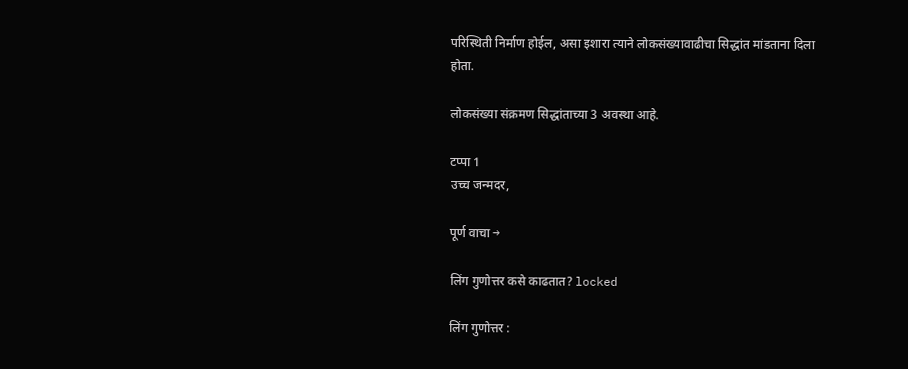परिस्थिती निर्माण होईल, असा इशारा त्याने लोकसंख्यावाढीचा सिद्धांत मांडताना दिला होता.

लोकसंख्या संक्रमण सिद्धांताच्या 3 अवस्था आहे.

टप्पा 1
उच्च जन्मदर,

पूर्ण वाचा →

लिंग गुणोत्तर कसे काढतात? locked

लिंग गुणोत्तर :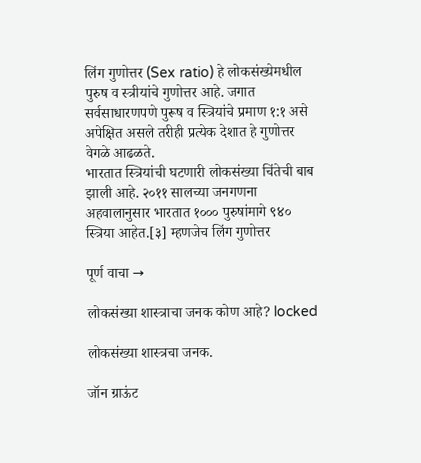लिंग गुणोत्तर (Sex ratio) हे लोकसंख्येमधील पुरुष व स्त्रीयांचे गुणोत्तर आहे. जगात सर्वसाधारणपणे पुरूष व स्त्रियांचे प्रमाण १:१ असे अपेक्षित असले तरीही प्रत्येक देशात हे गुणोत्तर वेगळे आढळते.
भारतात स्त्रियांची घटणारी लोकसंख्या चिंतेची बाब झाली आहे. २०११ सालच्या जनगणना अहवालानुसार भारतात १००० पुरुषांमागे ९४० स्त्रिया आहेत.[३] म्हणजेच लिंग गुणोत्तर

पूर्ण वाचा →

लोकसंख्या शास्त्राचा जनक कोण आहे? locked

लोकसंख्या शास्त्रचा जनक.

जॉन ग्राऊंट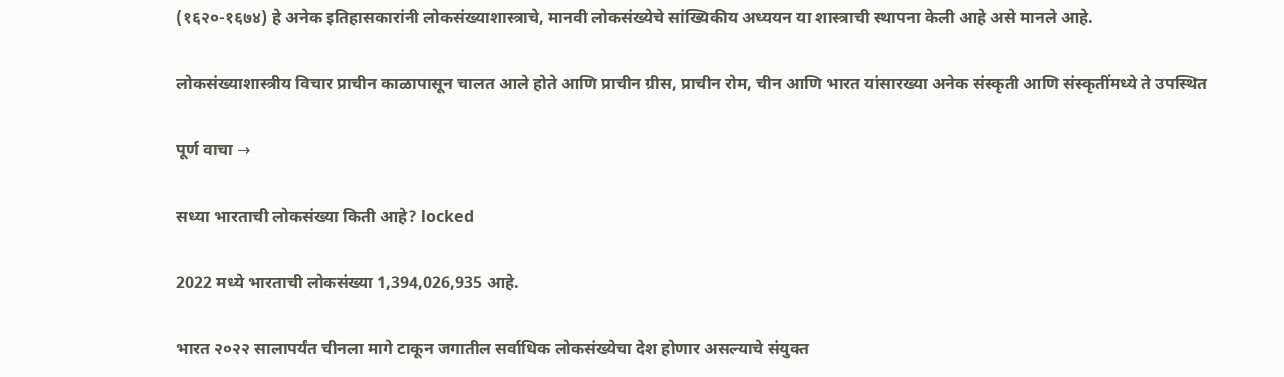(१६२०-१६७४) हे अनेक इतिहासकारांनी लोकसंख्याशास्त्राचे, मानवी लोकसंख्येचे सांख्यिकीय अध्ययन या शास्त्राची स्थापना केली आहे असे मानले आहे.

लोकसंख्याशास्त्रीय विचार प्राचीन काळापासून चालत आले होते आणि प्राचीन ग्रीस, प्राचीन रोम, चीन आणि भारत यांसारख्या अनेक संस्कृती आणि संस्कृतींमध्ये ते उपस्थित

पूर्ण वाचा →

सध्या भारताची लोकसंख्या किती आहे? locked

2022 मध्ये भारताची लोकसंख्या 1,394,026,935 आहे.

भारत २०२२ सालापर्यंत चीनला मागे टाकून जगातील सर्वाधिक लोकसंख्येचा देश होणार असल्याचे संयुक्त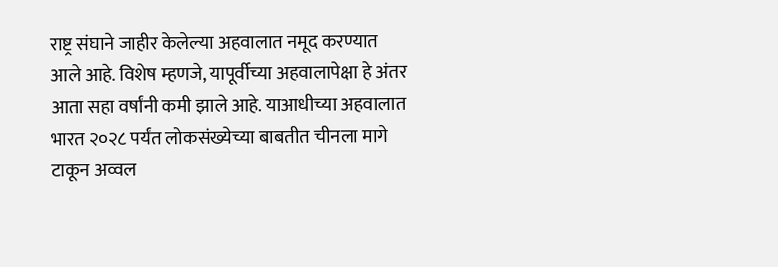राष्ट्र संघाने जाहीर केलेल्या अहवालात नमूद करण्यात आले आहे. विशेष म्हणजे, यापूर्वीच्या अहवालापेक्षा हे अंतर आता सहा वर्षांनी कमी झाले आहे. याआधीच्या अहवालात भारत २०२८ पर्यंत लोकसंख्येच्या बाबतीत चीनला मागे टाकून अव्वल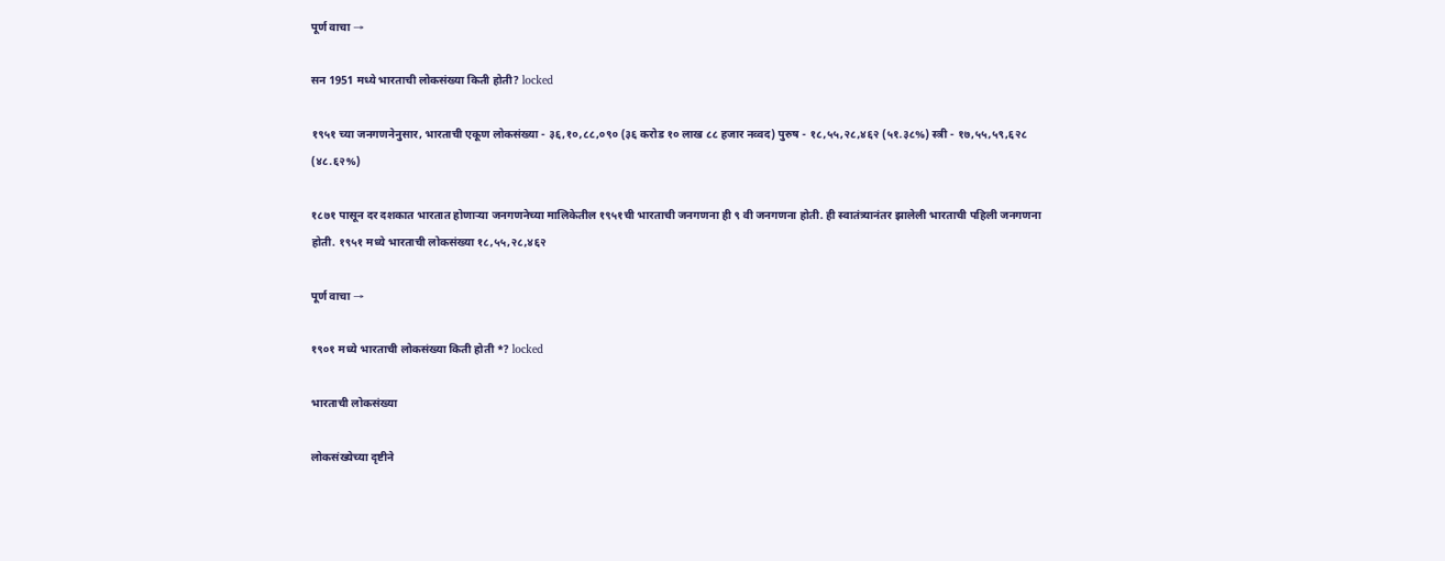पूर्ण वाचा →

सन 1951 मध्ये भारताची लोकसंख्या किती होती? locked

१९५१ च्या जनगणनेनुसार, भारताची एकूण लोकसंख्या - ३६,१०,८८,०९० (३६ करोड १० लाख ८८ हजार नव्वद) पुरुष - १८,५५,२८,४६२ (५१.३८%) स्त्री - १७,५५,५९,६२८ (४८.६२%)

१८७१ पासून दर दशकात भारतात होणाऱ्या जनगणनेच्या मालिकेतील १९५१ची भारताची जनगणना ही ९ वी जनगणना होती. ही स्वातंत्र्यानंतर झालेली भारताची पहिली जनगणना होती. १९५१ मध्ये भारताची लोकसंख्या १८,५५,२८,४६२

पूर्ण वाचा →

१९०१ मध्ये भारताची लोकसंख्या किती होती *? locked

भारताची लोकसंख्या

लोकसंख्येच्या दृष्टीने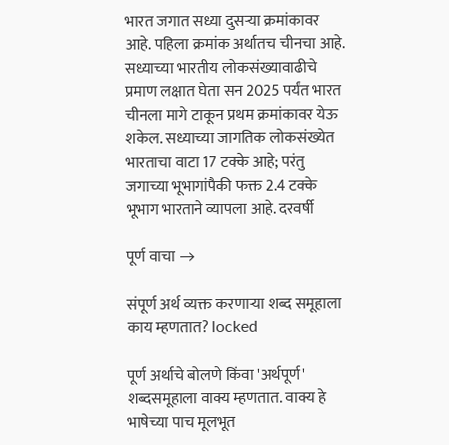भारत जगात सध्या दुसर्‍या क्रमांकावर आहे. पहिला क्रमांक अर्थातच चीनचा आहे. सध्याच्या भारतीय लोकसंख्यावाढीचे प्रमाण लक्षात घेता सन 2025 पर्यंत भारत चीनला मागे टाकून प्रथम क्रमांकावर येऊ शकेल. सध्याच्या जागतिक लोकसंख्येत भारताचा वाटा 17 टक्के आहे; परंतु जगाच्या भूभागांपैकी फक्त 2.4 टक्के भूभाग भारताने व्यापला आहे. दरवर्षी

पूर्ण वाचा →

संपूर्ण अर्थ व्यक्त करणाऱ्या शब्द समूहाला काय म्हणतात? locked

पूर्ण अर्थाचे बोलणे किंवा 'अर्थपूर्ण' शब्दसमूहाला वाक्य म्हणतात. वाक्य हे भाषेच्या पाच मूलभूत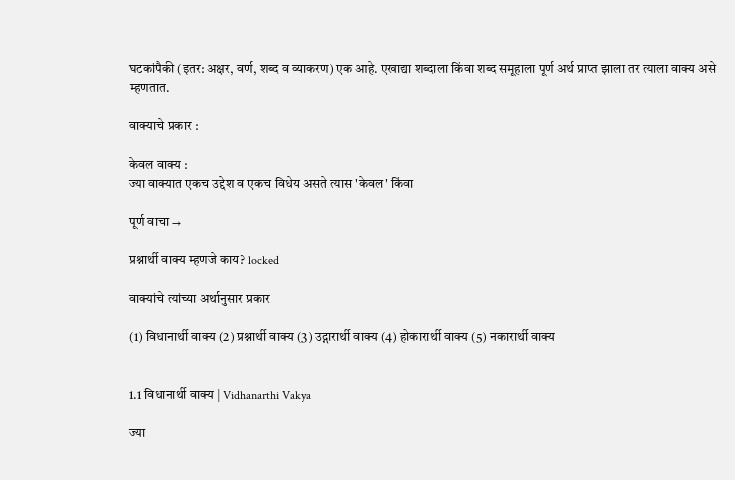घटकांपैकी (इतर: अक्षर, वर्ण, शब्द व व्याकरण) एक आहे. एखाद्या शब्दाला किंवा शब्द समूहाला पूर्ण अर्थ प्राप्त झाला तर त्याला वाक्य असे म्हणतात.

वाक्याचे प्रकार :

केवल वाक्य :
ज्या वाक्यात एकच उद्देश व एकच विधेय असते त्यास 'केवल' किंवा

पूर्ण वाचा →

प्रश्नार्थी वाक्य म्हणजे काय? locked

वाक्यांचे त्यांच्या अर्थानुसार प्रकार

(1) विधानार्थी वाक्य (2) प्रश्नार्थी वाक्य (3) उद्गारार्थी वाक्य (4) होकारार्थी वाक्य (5) नकारार्थी वाक्य


1.1 विधानार्थी वाक्य | Vidhanarthi Vakya

ज्या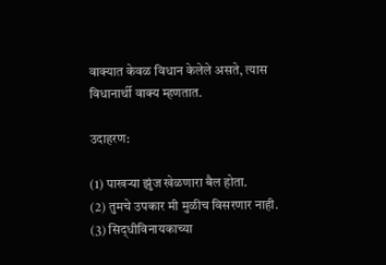वाक्यात केवळ विधान केलेले असते, त्यास विधानार्थी वाक्य म्हणतात.

उदाहरण:

(1) पाखऱ्या झुंज खेळणारा बैल होता.
(2) तुमचे उपकार मी मुळीच विसरणार नाही.
(3) सिद्‌धीविनायकाच्या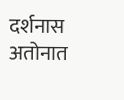दर्शनास अतोनात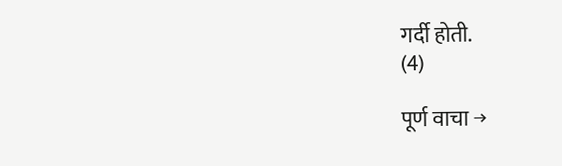गर्दी होती.
(4)

पूर्ण वाचा →